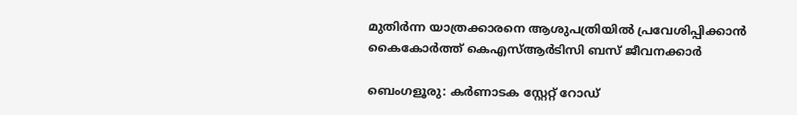മുതിർന്ന യാത്രക്കാരനെ ആശുപത്രിയിൽ പ്രവേശിപ്പിക്കാൻ കൈകോർത്ത് കെഎസ്ആർടിസി ബസ് ജീവനക്കാർ

ബെംഗളൂരു: കർണാടക സ്റ്റേറ്റ് റോഡ്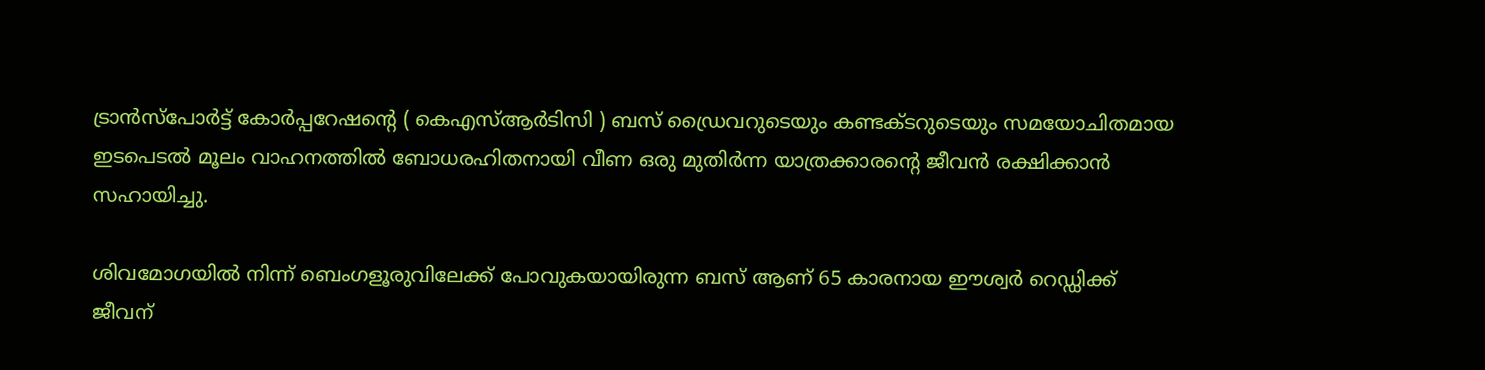ട്രാൻസ്‌പോർട്ട് കോർപ്പറേഷന്റെ ( കെഎസ്ആർടിസി ) ബസ് ഡ്രൈവറുടെയും കണ്ടക്ടറുടെയും സമയോചിതമായ ഇടപെടൽ മൂലം വാഹനത്തിൽ ബോധരഹിതനായി വീണ ഒരു മുതിർന്ന യാത്രക്കാരന്റെ ജീവൻ രക്ഷിക്കാൻ സഹായിച്ചു.

ശിവമോഗയിൽ നിന്ന് ബെംഗളൂരുവിലേക്ക് പോവുകയായിരുന്ന ബസ് ആണ് 65 കാരനായ ഈശ്വർ റെഡ്ഡിക്ക് ജീവന്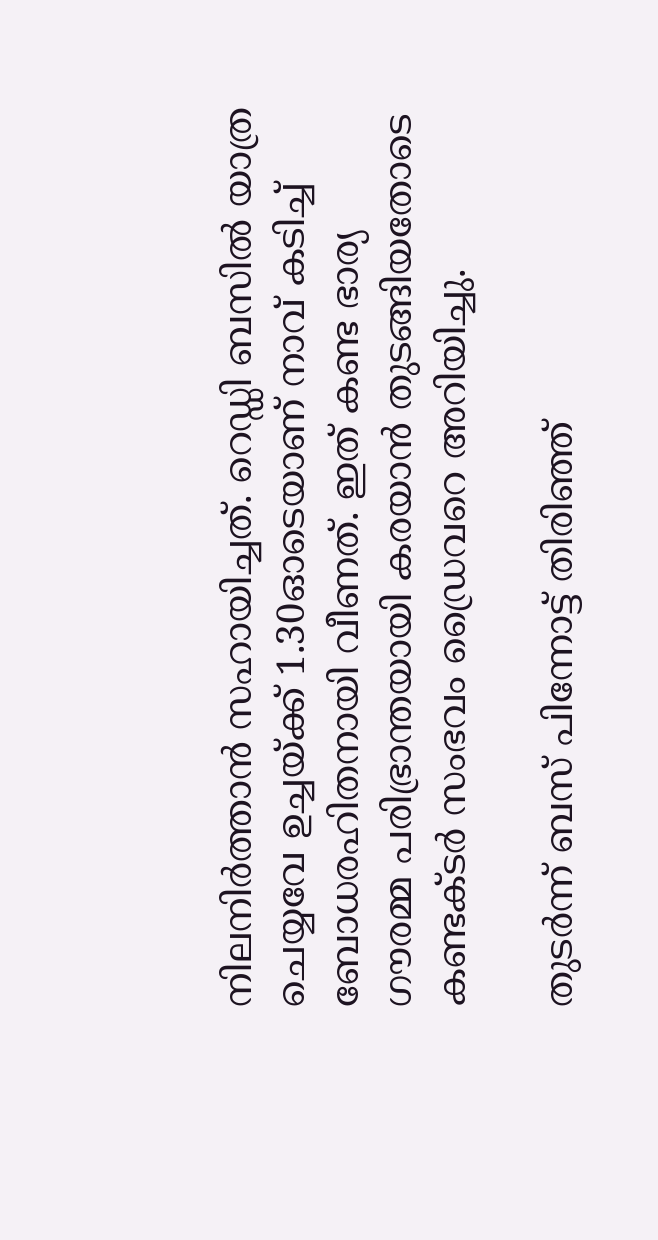നിലനിർത്താൻ സഹായിച്ചത്. റെഡ്ഡി ബസിൽ യാത്ര ചെയ്യവേ ഉച്ചയ്ക്ക് 1.30ഓടെയാണ് നാവ് കടിച്ച് ബോധരഹിതനായി വീണത്. ഇത് കണ്ട ഭാര്യ ഗൗരമ്മ പരിഭ്രാന്തയായി കരയാൻ തുടങ്ങിയതോടെ കണ്ടക്ടർ സംഭവം ഡ്രൈവറെ അറിയിച്ചു.

തുടർന്ന് ബസ് പിന്നോട്ട് തിരിഞ്ഞ്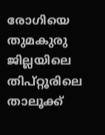രോഗിയെ തുമകുരു ജില്ലയിലെ തിപ്റ്റൂരിലെ താലൂക്ക്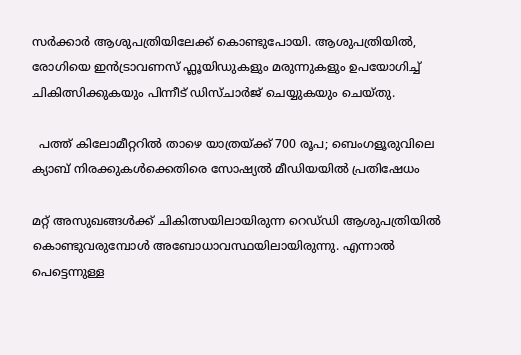സർക്കാർ ആശുപത്രിയിലേക്ക് കൊണ്ടുപോയി. ആശുപത്രിയിൽ, രോഗിയെ ഇൻട്രാവണസ് ഫ്ലൂയിഡുകളും മരുന്നുകളും ഉപയോഗിച്ച് ചികിത്സിക്കുകയും പിന്നീട് ഡിസ്ചാർജ് ചെയ്യുകയും ചെയ്തു.

  പത്ത് കിലോമീറ്ററിൽ താഴെ യാത്രയ്ക്ക് 700 രൂപ; ബെംഗളൂരുവിലെ ക്യാബ് നിരക്കുകൾക്കെതിരെ സോഷ്യൽ മീഡിയയിൽ പ്രതിഷേധം

മറ്റ് അസുഖങ്ങൾക്ക് ചികിത്സയിലായിരുന്ന റെഡ്‌ഡി ആശുപത്രിയിൽ കൊണ്ടുവരുമ്പോൾ അബോധാവസ്ഥയിലായിരുന്നു. എന്നാൽ പെട്ടെന്നുള്ള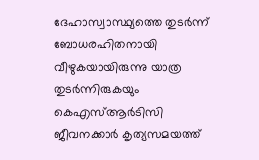ദേഹാസ്വാസ്ഥ്യത്തെ തുടർന്ന് ബോധരഹിതനായി വീഴുകയായിരുന്നു യാത്ര തുടർന്നിരുകയും കെഎസ്ആർടിസി ജീവനക്കാർ കൃത്യസമയത്ത്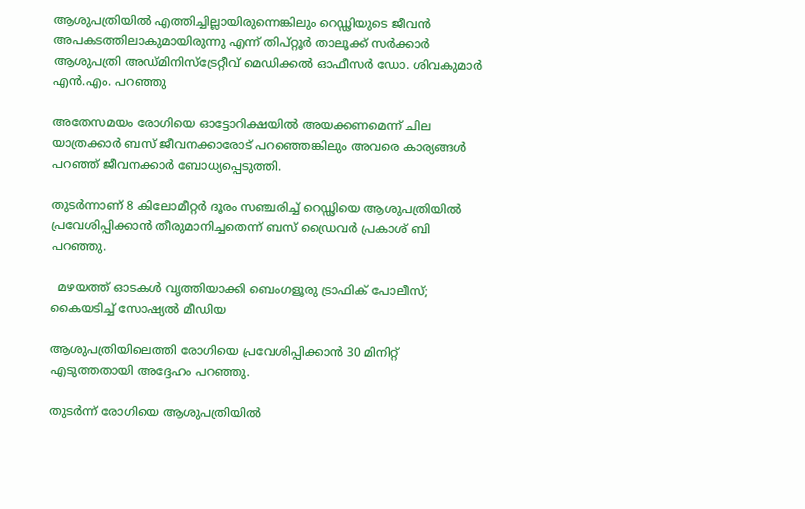ആശുപത്രിയിൽ എത്തിച്ചില്ലായിരുന്നെങ്കിലും റെഡ്ഢിയുടെ ജീവൻ അപകടത്തിലാകുമായിരുന്നു എന്ന് തിപ്റ്റൂർ താലൂക്ക് സർക്കാർ ആശുപത്രി അഡ്മിനിസ്ട്രേറ്റീവ് മെഡിക്കൽ ഓഫീസർ ഡോ. ശിവകുമാർ എൻ.എം. പറഞ്ഞു

അതേസമയം രോഗിയെ ഓട്ടോറിക്ഷയിൽ അയക്കണമെന്ന് ചില യാത്രക്കാർ ബസ് ജീവനക്കാരോട് പറഞ്ഞെങ്കിലും അവരെ കാര്യങ്ങൾ പറഞ്ഞ് ജീവനക്കാർ ബോധ്യപ്പെടുത്തി.

തുടർന്നാണ് 8 കിലോമീറ്റർ ദൂരം സഞ്ചരിച്ച് റെഡ്ഢിയെ ആശുപത്രിയിൽ പ്രവേശിപ്പിക്കാൻ തീരുമാനിച്ചതെന്ന് ബസ് ഡ്രൈവർ പ്രകാശ് ബി പറഞ്ഞു.

  മഴയത്ത് ഓടകൾ വൃത്തിയാക്കി ബെംഗളൂരു ട്രാഫിക് പോലീസ്; കൈയടിച്ച് സോഷ്യൽ മീഡിയ

ആശുപത്രിയിലെത്തി രോഗിയെ പ്രവേശിപ്പിക്കാൻ 30 മിനിറ്റ് എടുത്തതായി അദ്ദേഹം പറഞ്ഞു.

തുടർന്ന് രോഗിയെ ആശുപത്രിയിൽ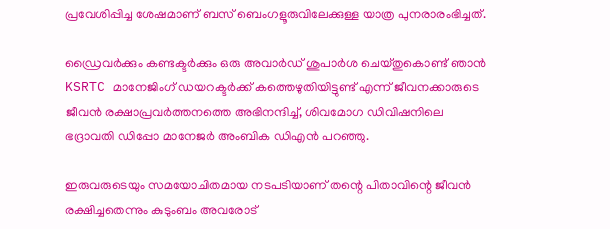പ്രവേശിപ്പിച്ച ശേഷമാണ് ബസ് ബെംഗളൂരുവിലേക്കുള്ള യാത്ര പുനരാരംഭിച്ചത്.

ഡ്രൈവർക്കും കണ്ടക്ടർക്കും ഒരു അവാർഡ് ശുപാർശ ചെയ്തുകൊണ്ട് ഞാൻ KSRTC മാനേജിംഗ് ഡയറക്ടർക്ക് കത്തെഴുതിയിട്ടുണ്ട് എന്ന് ജീവനക്കാരുടെ ജീവൻ രക്ഷാപ്രവർത്തനത്തെ അഭിനന്ദിച്ച്, ശിവമോഗ ഡിവിഷനിലെ ഭദ്രാവതി ഡിപ്പോ മാനേജർ അംബിക ഡിഎൻ പറഞ്ഞു.

ഇരുവരുടെയും സമയോചിതമായ നടപടിയാണ് തന്റെ പിതാവിന്റെ ജീവൻ രക്ഷിച്ചതെന്നും കുടുംബം അവരോട്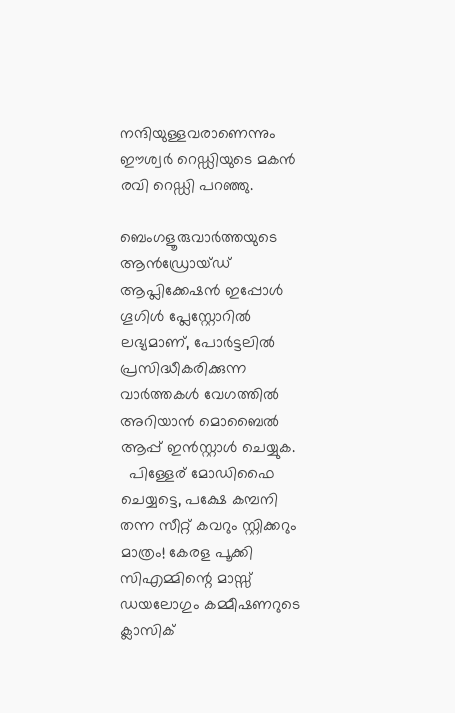നന്ദിയുള്ളവരാണെന്നും ഈശ്വർ റെഡ്ഡിയുടെ മകൻ രവി റെഡ്ഡി പറഞ്ഞു.

ബെംഗളൂരുവാർത്തയുടെ ആൻഡ്രോയ്ഡ് ആപ്ലിക്കേഷൻ ഇപ്പോൾ ഗൂഗിൾ പ്ലേസ്റ്റോറിൽ ലഭ്യമാണ്, പോർട്ടലിൽ പ്രസിദ്ധീകരിക്കുന്ന വാർത്തകൾ വേഗത്തിൽ അറിയാൻ മൊബൈൽ ആപ്പ് ഇൻസ്റ്റാൾ ചെയ്യുക.
  പിള്ളേര് മോഡിഫൈ ചെയ്യട്ടെ, പക്ഷേ കമ്പനി തന്ന സീറ്റ് കവറും സ്റ്റിക്കറും മാത്രം! കേരള പൂക്കി സിഎമ്മിന്റെ മാസ്സ് ഡയലോഗും കമ്മീഷണറുടെ ക്ലാസിക്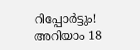റിപ്പോർട്ടും! അറിയാം 18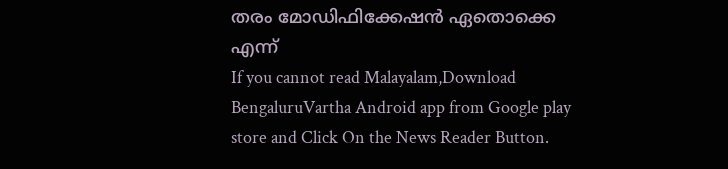തരം മോഡിഫിക്കേഷൻ ഏതൊക്കെ എന്ന്
If you cannot read Malayalam,Download BengaluruVartha Android app from Google play store and Click On the News Reader Button.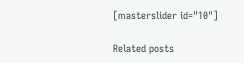[masterslider id="10"]

Related posts